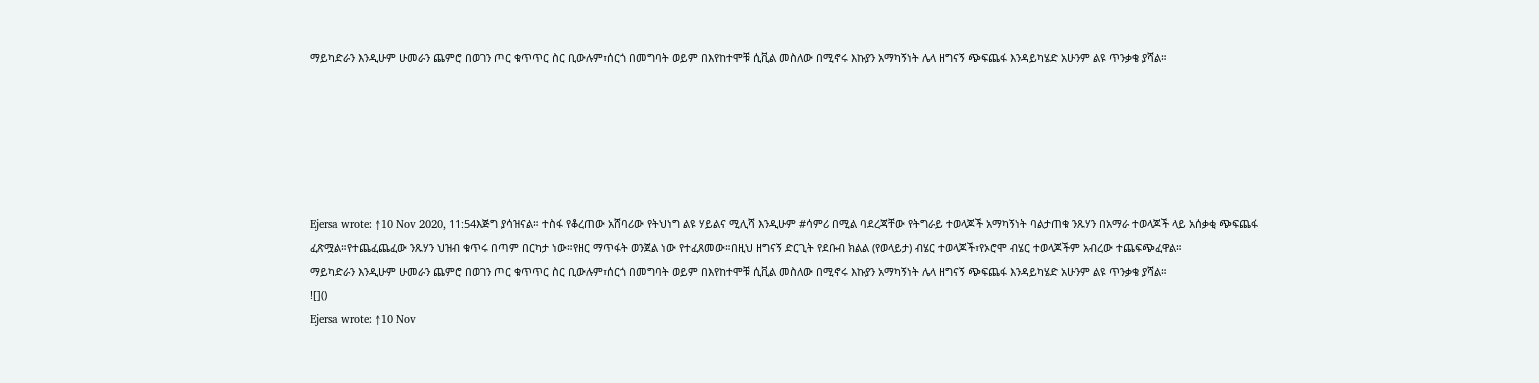ማይካድራን እንዲሁም ሁመራን ጨምሮ በወገን ጦር ቁጥጥር ስር ቢውሉም፣ሰርጎ በመግባት ወይም በእየከተሞቹ ሲቪል መስለው በሚኖሩ እኩያን አማካኝነት ሌላ ዘግናኝ ጭፍጨፋ እንዳይካሄድ አሁንም ልዩ ጥንቃቄ ያሻል።






Ejersa wrote: ↑10 Nov 2020, 11:54እጅግ ያሳዝናል። ተስፋ የቆረጠው አሸባሪው የትህነግ ልዩ ሃይልና ሚሊሻ እንዲሁም #ሳምሪ በሚል ባደረጃቸው የትግራይ ተወላጆች አማካኝነት ባልታጠቁ ንጹሃን በአማራ ተወላጆች ላይ አሰቃቂ ጭፍጨፋ ፈጽሟል።የተጨፈጨፈው ንጹሃን ህዝብ ቁጥሩ በጣም በርካታ ነው።የዘር ማጥፋት ወንጀል ነው የተፈጸመው።በዚህ ዘግናኝ ድርጊት የደቡብ ክልል (የወላይታ) ብሄር ተወላጆች፣የኦሮሞ ብሄር ተወላጆችም አብረው ተጨፍጭፈዋል።
ማይካድራን እንዲሁም ሁመራን ጨምሮ በወገን ጦር ቁጥጥር ስር ቢውሉም፣ሰርጎ በመግባት ወይም በእየከተሞቹ ሲቪል መስለው በሚኖሩ እኩያን አማካኝነት ሌላ ዘግናኝ ጭፍጨፋ እንዳይካሄድ አሁንም ልዩ ጥንቃቄ ያሻል።
![]()
Ejersa wrote: ↑10 Nov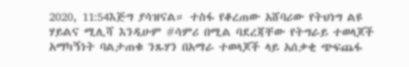2020, 11:54እጅግ ያሳዝናል። ተስፋ የቆረጠው አሸባሪው የትህነግ ልዩ ሃይልና ሚሊሻ እንዲሁም #ሳምሪ በሚል ባደረጃቸው የትግራይ ተወላጆች አማካኝነት ባልታጠቁ ንጹሃን በአማራ ተወላጆች ላይ አሰቃቂ ጭፍጨፋ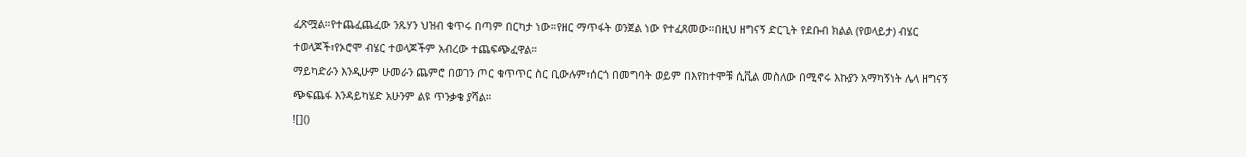ፈጽሟል።የተጨፈጨፈው ንጹሃን ህዝብ ቁጥሩ በጣም በርካታ ነው።የዘር ማጥፋት ወንጀል ነው የተፈጸመው።በዚህ ዘግናኝ ድርጊት የደቡብ ክልል (የወላይታ) ብሄር ተወላጆች፣የኦሮሞ ብሄር ተወላጆችም አብረው ተጨፍጭፈዋል።
ማይካድራን እንዲሁም ሁመራን ጨምሮ በወገን ጦር ቁጥጥር ስር ቢውሉም፣ሰርጎ በመግባት ወይም በእየከተሞቹ ሲቪል መስለው በሚኖሩ እኩያን አማካኝነት ሌላ ዘግናኝ ጭፍጨፋ እንዳይካሄድ አሁንም ልዩ ጥንቃቄ ያሻል።
![]()